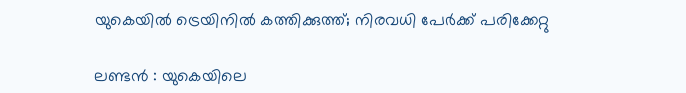യുകെയിൽ ട്രെയിനിൽ കത്തിക്കുത്ത്; നിരവധി പേർക്ക് പരിക്കേറ്റു

ലണ്ടൻ : യുകെയിലെ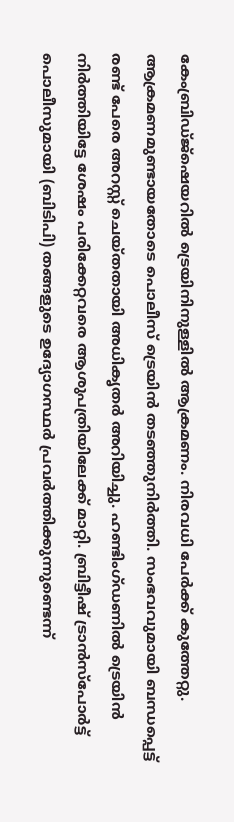കേംബ്രിഡ്ജ്ഷെയറിൽ ട്രെയിനിനുള്ളിൽ ആക്രമണം. നിരവധി പേർക്ക് കുത്തേറ്റു. ആക്രമണമുണ്ടായതോടെ പൊലീസ് ട്രെയിൻ തടഞ്ഞുനിർത്തി. സംഭവവുമായി ബന്ധപ്പെട്ട് രണ്ട് പേരെ അറസ്റ്റ് ചെയ്തതായി അധികൃതർ അറിയിച്ചു. ഹണ്ടിംഗ്ഡണിൽ ട്രെയിൻ നിർത്തിയിട്ടേ ശേഷം പരിക്കേറ്റവരെ ആശുപത്രിയിലേക്ക് മാറ്റി. ബ്രിട്ടീഷ് ട്രാൻസ്പോർട്ട് പൊലീസുമായി (ബിടിപി) തങ്ങളുടെ ഉദ്യോഗസ്ഥർ പ്രവർത്തിക്കുന്നുണ്ടെന്ന്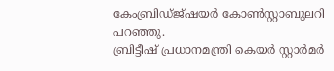കേംബ്രിഡ്ജ്ഷയർ കോൺസ്റ്റാബുലറി പറഞ്ഞു.
ബ്രിട്ടീഷ് പ്രധാനമന്ത്രി കെയർ സ്റ്റാർമർ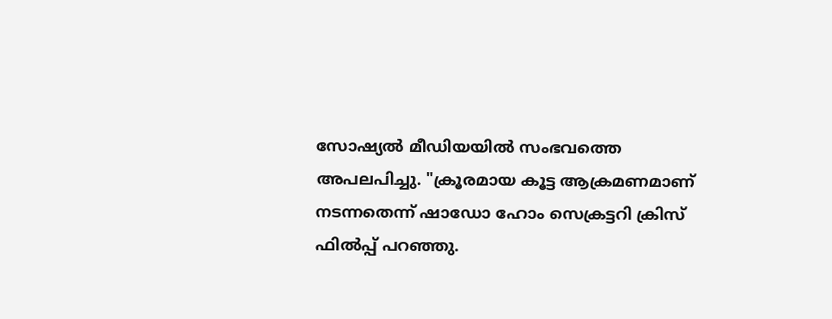സോഷ്യൽ മീഡിയയിൽ സംഭവത്തെ അപലപിച്ചു. "ക്രൂരമായ കൂട്ട ആക്രമണമാണ് നടന്നതെന്ന് ഷാഡോ ഹോം സെക്രട്ടറി ക്രിസ് ഫിൽപ്പ് പറഞ്ഞു.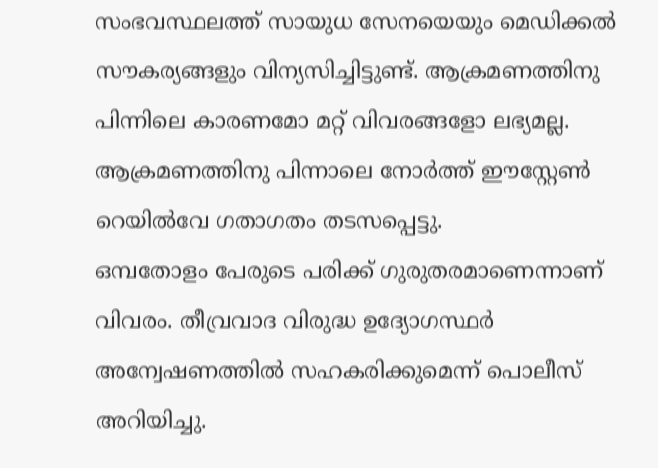സംഭവസ്ഥലത്ത് സായുധ സേനയെയും മെഡിക്കൽ സൗകര്യങ്ങളും വിന്യസിച്ചിട്ടുണ്ട്. ആക്രമണത്തിനു പിന്നിലെ കാരണമോ മറ്റ് വിവരങ്ങളോ ലഭ്യമല്ല. ആക്രമണത്തിനു പിന്നാലെ നോർത്ത് ഈസ്റ്റേൺ റെയിൽവേ ഗതാഗതം തടസപ്പെട്ടു.
ഒമ്പതോളം പേരുടെ പരിക്ക് ഗുരുതരമാണെന്നാണ് വിവരം. തീവ്രവാദ വിരുദ്ധ ഉദ്യോഗസ്ഥർ അന്വേഷണത്തിൽ സഹകരിക്കുമെന്ന് പൊലീസ് അറിയിച്ചു.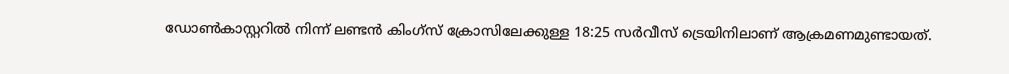ഡോൺകാസ്റ്ററിൽ നിന്ന് ലണ്ടൻ കിംഗ്സ് ക്രോസിലേക്കുള്ള 18:25 സർവീസ് ട്രെയിനിലാണ് ആക്രമണമുണ്ടായത്.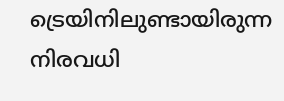ട്രെയിനിലുണ്ടായിരുന്ന നിരവധി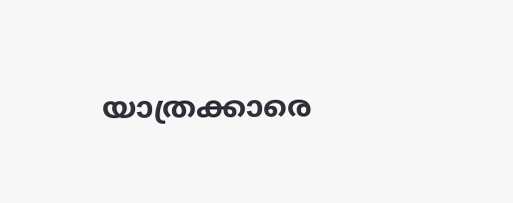യാത്രക്കാരെ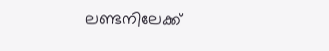ലണ്ടനിലേക്ക്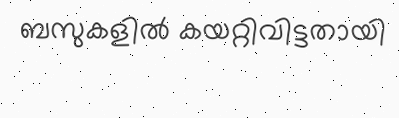ബസുകളിൽ കയറ്റിവിട്ടതായി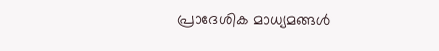പ്രാദേശിക മാധ്യമങ്ങൾ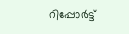റിപ്പോർട്ട്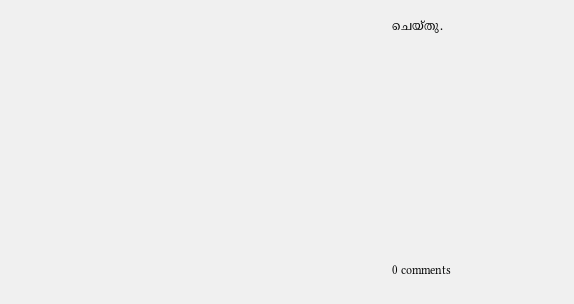ചെയ്തു.










0 comments